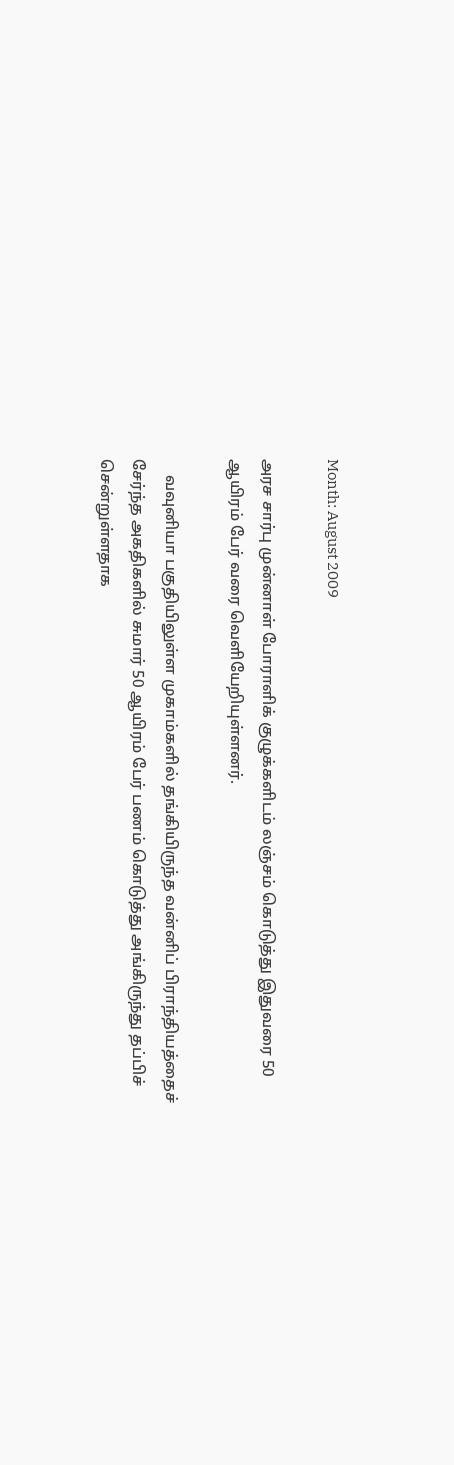Month: August 2009

அரச சார்பு முன்னாள் போராளிக் குழுக்களிடம் லஞ்சம் கொடுத்து இதுவரை 50 ஆயிரம் பேர் வரை வெளியேறியுள்ளனர்.

    வவுனியா பகுதியிலுள்ள முகாம்களில் தங்கியிருந்த வன்னிப் பிராந்தியத்தைச் சேர்ந்த அகதிகளில் சுமார் 50 ஆயிரம் பேர் பணம் கொடுத்து அங்கிருந்து தப்பிச் சென்றுள்ளதாக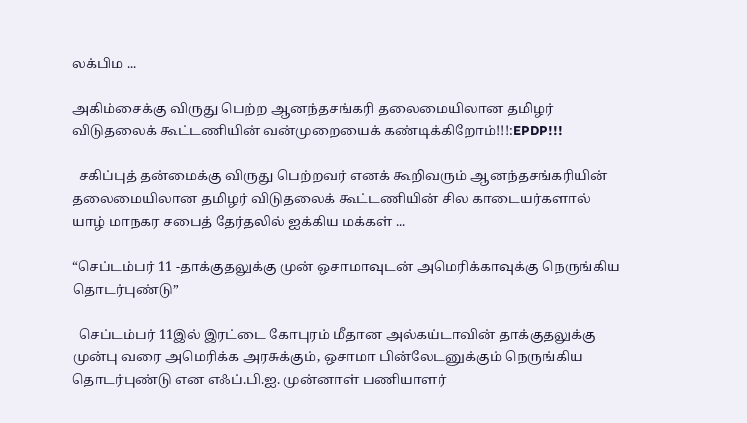லக்பிம ...

அகிம்சைக்கு விருது பெற்ற ஆனந்தசங்கரி தலைமையிலான தமிழர் விடுதலைக் கூட்டணியின் வன்முறையைக் கண்டிக்கிறோம்!!!:EPDP!!!

  சகிப்புத் தன்மைக்கு விருது பெற்றவர் எனக் கூறிவரும் ஆனந்தசங்கரியின் தலைமையிலான தமிழர் விடுதலைக் கூட்டணியின் சில காடையர்களால் யாழ் மாநகர சபைத் தேர்தலில் ஐக்கிய மக்கள் ...

“செப்டம்பர் 11 -தாக்குதலுக்கு முன் ஒசாமாவுடன் அமெரிக்காவுக்கு நெருங்கிய தொடர்புண்டு”

  செப்டம்பர் 11இல் இரட்டை கோபுரம் மீதான அல்கய்டாவின் தாக்குதலுக்கு முன்பு வரை அமெரிக்க அரசுக்கும், ஒசாமா பின்லேடனுக்கும் நெருங்கிய தொடர்புண்டு என எஃப்.பி.ஐ. முன்னாள் பணியாளர்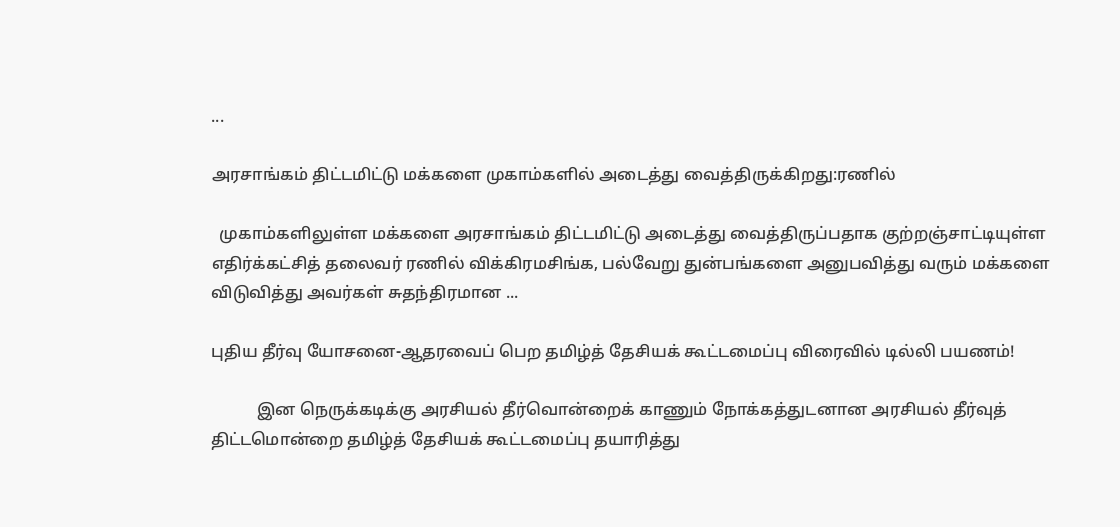...

அரசாங்கம் திட்டமிட்டு மக்களை முகாம்களில் அடைத்து வைத்திருக்கிறது:ரணில்

  முகாம்களிலுள்ள மக்களை அரசாங்கம் திட்டமிட்டு அடைத்து வைத்திருப்பதாக குற்றஞ்சாட்டியுள்ள எதிர்க்கட்சித் தலைவர் ரணில் விக்கிரமசிங்க, பல்வேறு துன்பங்களை அனுபவித்து வரும் மக்களை விடுவித்து அவர்கள் சுதந்திரமான ...

புதிய தீர்வு யோசனை-ஆதரவைப் பெற தமிழ்த் தேசியக் கூட்டமைப்பு விரைவில் டில்லி பயணம்!

           இன நெருக்கடிக்கு அரசியல் தீர்வொன்றைக் காணும் நோக்கத்துடனான அரசியல் தீர்வுத் திட்டமொன்றை தமிழ்த் தேசியக் கூட்டமைப்பு தயாரித்து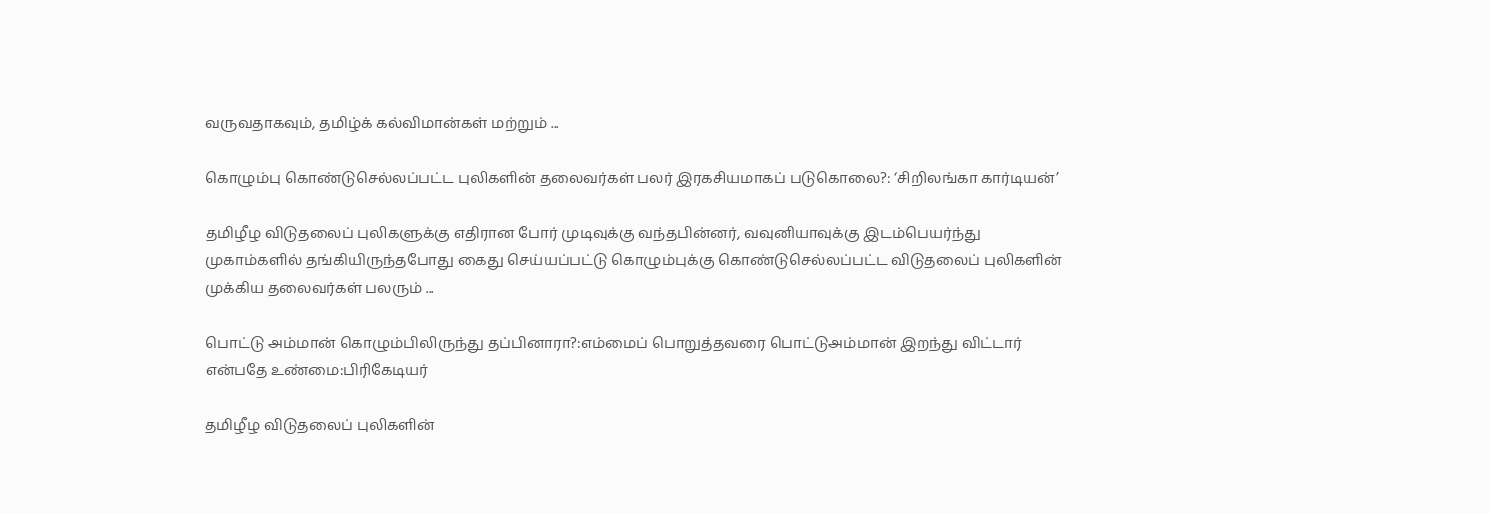வருவதாகவும், தமிழ்க் கல்விமான்கள் மற்றும் ...

கொழும்பு கொண்டுசெல்லப்பட்ட புலிகளின் தலைவர்கள் பலர் இரகசியமாகப் படுகொலை?: ‘சிறிலங்கா கார்டியன்’

தமிழீழ விடுதலைப் புலிகளுக்கு எதிரான போர் முடிவுக்கு வந்தபின்னர், வவுனியாவுக்கு இடம்பெயர்ந்து முகாம்களில் தங்கியிருந்தபோது கைது செய்யப்பட்டு கொழும்புக்கு கொண்டுசெல்லப்பட்ட விடுதலைப் புலிகளின் முக்கிய தலைவர்கள் பலரும் ...

பொட்டு அம்மான் கொழும்பிலிருந்து தப்பினாரா?:எம்மைப் பொறுத்தவரை பொட்டுஅம்மான் இறந்து விட்டார் என்பதே உண்மை:பிரிகேடியர்

தமிழீழ விடுதலைப் புலிகளின்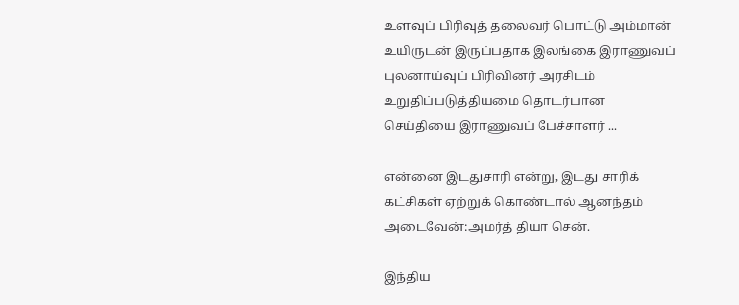உளவுப் பிரிவுத் தலைவர் பொட்டு அம்மான் உயிருடன் இருப்பதாக இலங்கை இராணுவப் புலனாய்வுப் பிரிவினர் அரசிடம் உறுதிப்படுத்தியமை தொடர்பான செய்தியை இராணுவப் பேச்சாளர் ...

என்னை இடதுசாரி என்று, இடது சாரிக் கட்சிகள் ஏற்றுக் கொண்டால் ஆனந்தம் அடைவேன்:அமர்த் தியா சென்.

இந்திய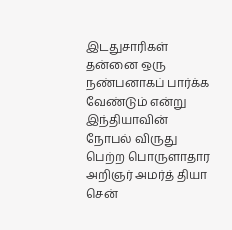இடதுசாரிகள் தன்னை ஒரு நண்பனாகப் பார்க்க வேண்டும் என்று இந்தியாவின் நோபல் விருது பெற்ற பொருளாதார அறிஞர் அமர்த் தியா சென்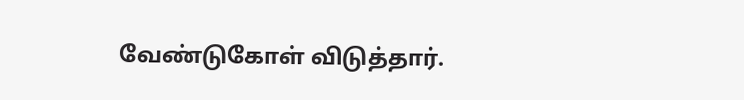வேண்டுகோள் விடுத்தார்.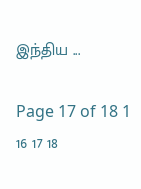இந்திய ...

Page 17 of 18 1 16 17 18